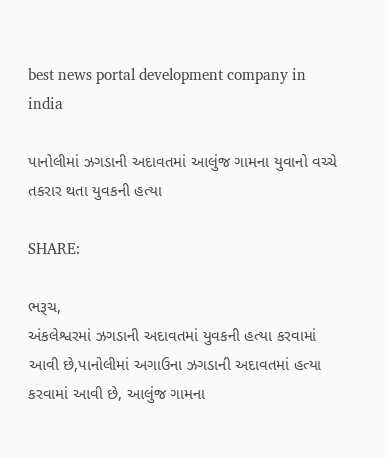best news portal development company in india

પાનોલીમાં ઝગડાની અદાવતમાં આલુંજ ગામના યુવાનો વચ્ચે તકરાર થતા યુવકની હત્યા

SHARE:

ભરૂચ,
અંકલેશ્વરમાં ઝગડાની અદાવતમાં યુવકની હત્યા કરવામાં આવી છે,પાનોલીમાં અગાઉના ઝગડાની અદાવતમાં હત્યા કરવામાં આવી છે, આલુંજ ગામના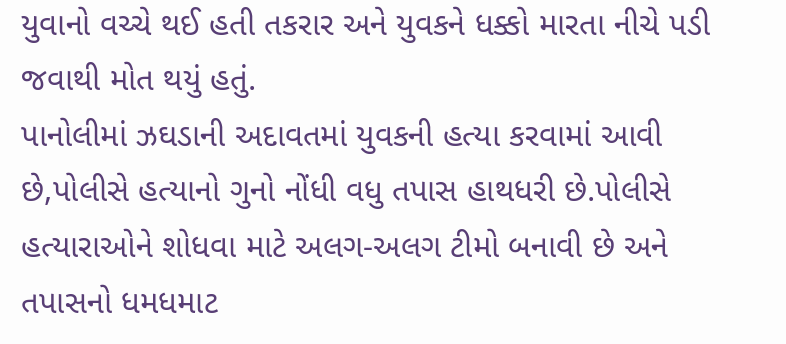યુવાનો વચ્ચે થઈ હતી તકરાર અને યુવકને ધક્કો મારતા નીચે પડી જવાથી મોત થયું હતું.
પાનોલીમાં ઝઘડાની અદાવતમાં યુવકની હત્યા કરવામાં આવી છે,પોલીસે હત્યાનો ગુનો નોંધી વધુ તપાસ હાથધરી છે.પોલીસે હત્યારાઓને શોધવા માટે અલગ-અલગ ટીમો બનાવી છે અને તપાસનો ધમધમાટ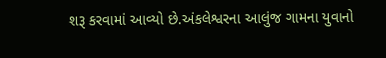શરૂ કરવામાં આવ્યો છે.અંકલેશ્વરના આલુંજ ગામના યુવાનો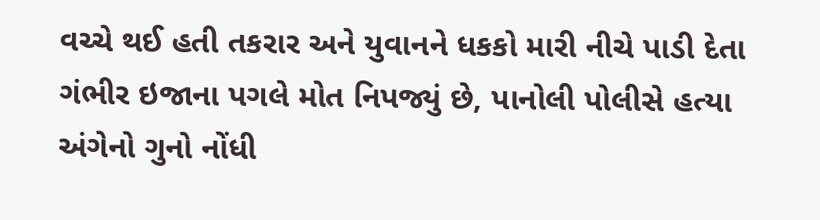વચ્ચે થઈ હતી તકરાર અને યુવાનને ધકકો મારી નીચે પાડી દેતા ગંભીર ઇજાના પગલે મોત નિપજ્યું છે, પાનોલી પોલીસે હત્યા અંગેનો ગુનો નોંધી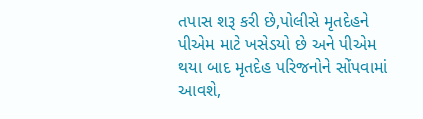તપાસ શરૂ કરી છે,પોલીસે મૃતદેહને પીએમ માટે ખસેડયો છે અને પીએમ થયા બાદ મૃતદેહ પરિજનોને સોંપવામાં આવશે,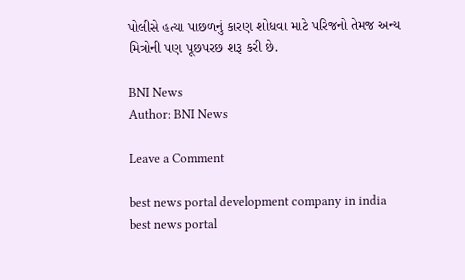પોલીસે હત્યા પાછળનું કારણ શોધવા માટે પરિજનો તેમજ અન્ય મિત્રોની પણ પૂછપરછ શરૂ કરી છે.

BNI News
Author: BNI News

Leave a Comment

best news portal development company in india
best news portal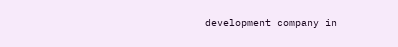development company in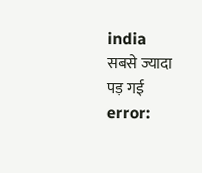india
सबसे ज्यादा पड़ गई
error: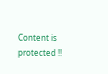Content is protected !!